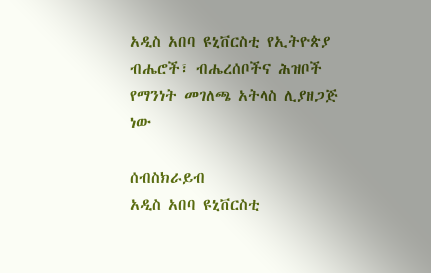አዲስ አበባ ዩኒቨርስቲ የኢትዮጵያ ብሔሮች፣ ብሔረሰቦችና ሕዝቦች የማንነት መገለጫ አትላስ ሊያዘጋጅ ነው

ሰብስክራይብ
አዲስ አበባ ዩኒቨርስቲ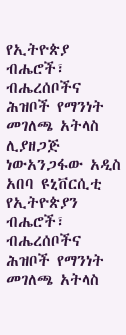የኢትዮጵያ ብሔሮች፣ ብሔረሰቦችና ሕዝቦች የማንነት መገለጫ አትላስ ሊያዘጋጅ ነውአንጋፋው አዲስ አበባ ዩኒቨርሲቲ የኢትዮጵያን ብሔሮች፣ ብሔረሰቦችና ሕዝቦች የማንነት መገለጫ አትላስ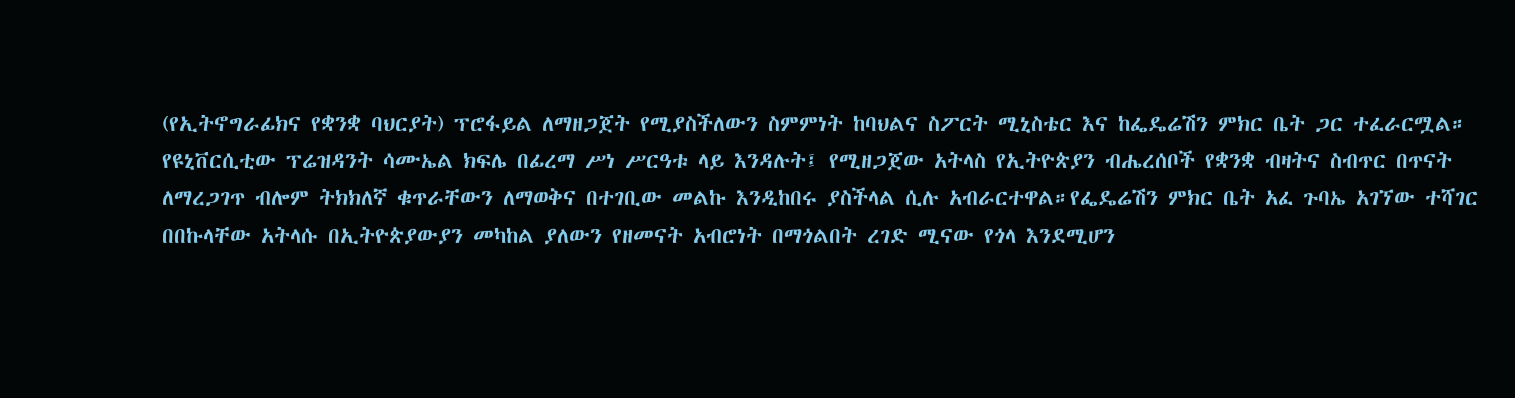(የኢትኖግራፊክና የቋንቋ ባህርያት) ፕሮፋይል ለማዘጋጀት የሚያስችለውን ስምምነት ከባህልና ስፖርት ሚኒስቴር እና ከፌዴሬሽን ምክር ቤት ጋር ተፈራርሟል። የዩኒቨርሲቲው ፕሬዝዳንት ሳሙኤል ክፍሌ በፊረማ ሥነ ሥርዓቱ ላይ እንዳሉት፤ የሚዘጋጀው አትላስ የኢትዮጵያን ብሔረሰቦች የቋንቋ ብዛትና ስብጥር በጥናት ለማረጋገጥ ብሎም ትክክለኛ ቁጥራቸውን ለማወቅና በተገቢው መልኩ እንዲከበሩ ያስችላል ሲሉ አብራርተዋል።የፌዴሬሽን ምክር ቤት አፈ ጉባኤ አገኘው ተሻገር በበኩላቸው አትላሱ በኢትዮጵያውያን መካከል ያለውን የዘመናት አብሮነት በማጎልበት ረገድ ሚናው የጎላ እንደሚሆን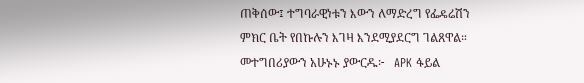ጠቅሰው፤ ተግባራዊነቱን እውን ለማድረግ የፌዴሬሽን ምክር ቤት የበኩሉን እገዛ እንደሚያደርግ ገልጸዋል። መተግበሪያውን አሁኑኑ ያውርዱ፦   APK ፋይል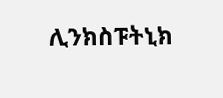ሊንክስፑትኒክ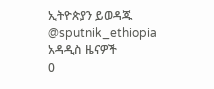ኢትዮጵያን ይወዳጁ @sputnik_ethiopia
አዳዲስ ዜናዎች
0